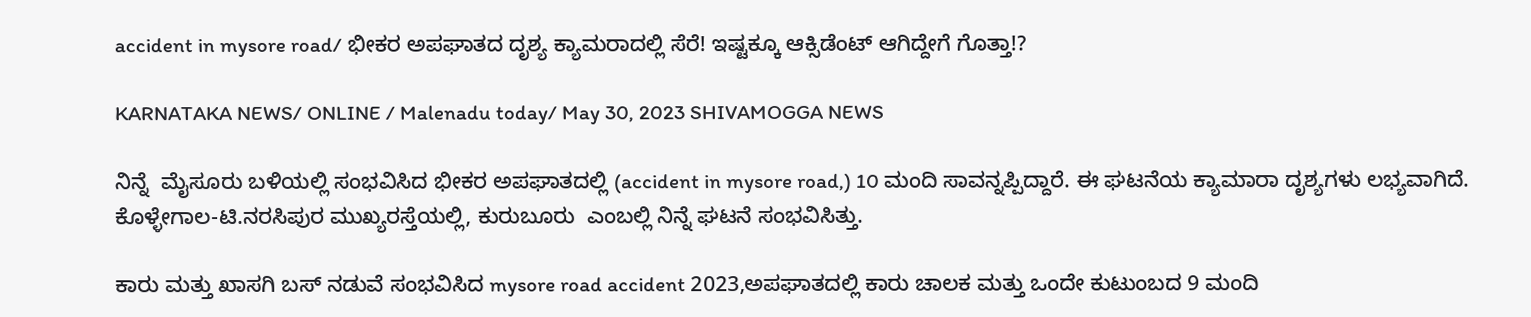accident in mysore road/ ಭೀಕರ ಅಪಘಾತದ ದೃಶ್ಯ ಕ್ಯಾಮರಾದಲ್ಲಿ ಸೆರೆ! ಇಷ್ಟಕ್ಕೂ ಆಕ್ಸಿಡೆಂಟ್ ಆಗಿದ್ದೇಗೆ ಗೊತ್ತಾ!?

KARNATAKA NEWS/ ONLINE / Malenadu today/ May 30, 2023 SHIVAMOGGA NEWS

ನಿನ್ನೆ  ಮೈಸೂರು ಬಳಿಯಲ್ಲಿ ಸಂಭವಿಸಿದ ಭೀಕರ ಅಪಘಾತದಲ್ಲಿ (accident in mysore road,) 10 ಮಂದಿ ಸಾವನ್ನಪ್ಪಿದ್ದಾರೆ. ಈ ಘಟನೆಯ ಕ್ಯಾಮಾರಾ ದೃಶ್ಯಗಳು ಲಭ್ಯವಾಗಿದೆ.  ಕೊಳ್ಳೇಗಾಲ-ಟಿ.ನರಸಿಪುರ ಮುಖ್ಯರಸ್ತೆಯಲ್ಲಿ, ಕುರುಬೂರು  ಎಂಬಲ್ಲಿ ನಿನ್ನೆ ಘಟನೆ ಸಂಭವಿಸಿತ್ತು.

ಕಾರು ಮತ್ತು ಖಾಸಗಿ ಬಸ್ ನಡುವೆ ಸಂಭವಿಸಿದ mysore road accident 2023,ಅಪಘಾತದಲ್ಲಿ ಕಾರು ಚಾಲಕ ಮತ್ತು ಒಂದೇ ಕುಟುಂಬದ 9 ಮಂದಿ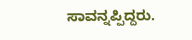ಸಾವನ್ನಪ್ಪಿದ್ದರು.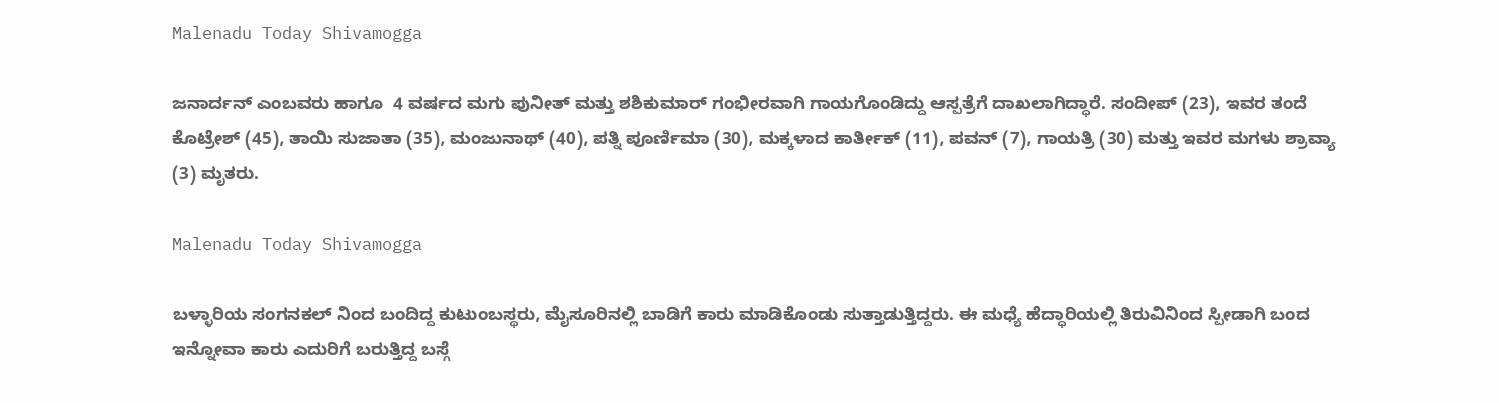Malenadu Today Shivamogga

ಜನಾರ್ದನ್ ಎಂಬವರು ಹಾಗೂ  4 ವರ್ಷದ ಮಗು ಪುನೀತ್ ಮತ್ತು ಶಶಿಕುಮಾರ್ ಗಂಭೀರವಾಗಿ ಗಾಯಗೊಂಡಿದ್ದು ಆಸ್ಪತ್ರೆಗೆ ದಾಖಲಾಗಿದ್ಧಾರೆ. ಸಂದೀಪ್ (23), ಇವರ ತಂದೆ ಕೊಟ್ರೇಶ್ (45), ತಾಯಿ ಸುಜಾತಾ (35), ಮಂಜುನಾಥ್ (40), ಪತ್ನಿ ಪೂರ್ಣಿಮಾ (30), ಮಕ್ಕಳಾದ ಕಾರ್ತೀಕ್ (11), ಪವನ್ (7), ಗಾಯತ್ರಿ (30) ಮತ್ತು ಇವರ ಮಗಳು ಶ್ರಾವ್ಯಾ (3) ಮೃತರು.

Malenadu Today Shivamogga

ಬಳ್ಳಾರಿಯ ಸಂಗನಕಲ್ ನಿಂದ ಬಂದಿದ್ದ ಕುಟುಂಬಸ್ಥರು, ಮೈಸೂರಿನಲ್ಲಿ ಬಾಡಿಗೆ ಕಾರು ಮಾಡಿಕೊಂಡು ಸುತ್ತಾಡುತ್ತಿದ್ದರು. ಈ ಮಧ್ಯೆ ಹೆದ್ಧಾರಿಯಲ್ಲಿ ತಿರುವಿನಿಂದ ಸ್ಪೀಡಾಗಿ ಬಂದ ಇನ್ನೋವಾ ಕಾರು ಎದುರಿಗೆ ಬರುತ್ತಿದ್ದ ಬಸ್ಗೆ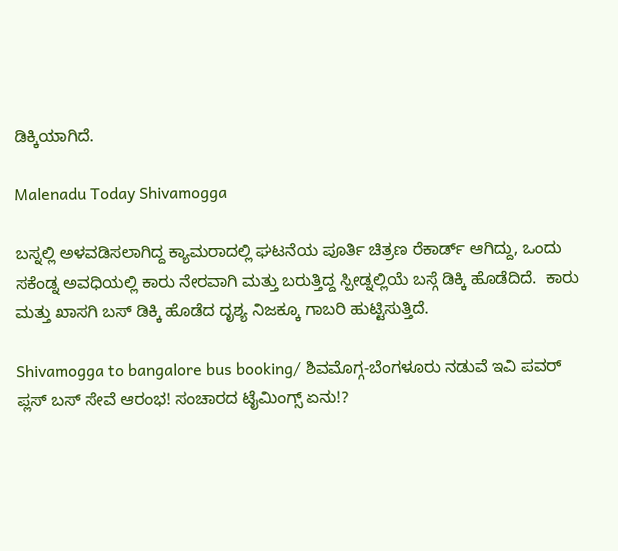ಡಿಕ್ಕಿಯಾಗಿದೆ.

Malenadu Today Shivamogga

ಬಸ್ನಲ್ಲಿ ಅಳವಡಿಸಲಾಗಿದ್ದ ಕ್ಯಾಮರಾದಲ್ಲಿ ಘಟನೆಯ ಪೂರ್ತಿ ಚಿತ್ರಣ ರೆಕಾರ್ಡ್ ಆಗಿದ್ದು, ಒಂದು ಸಕೆಂಡ್ನ ಅವಧಿಯಲ್ಲಿ ಕಾರು ನೇರವಾಗಿ ಮತ್ತು ಬರುತ್ತಿದ್ದ ಸ್ಪೀಡ್ನಲ್ಲಿಯೆ ಬಸ್ಗೆ ಡಿಕ್ಕಿ ಹೊಡೆದಿದೆ.  ಕಾರು ಮತ್ತು ಖಾಸಗಿ ಬಸ್ ಡಿಕ್ಕಿ ಹೊಡೆದ ದೃಶ್ಯ ನಿಜಕ್ಕೂ ಗಾಬರಿ ಹುಟ್ಟಿಸುತ್ತಿದೆ.

Shivamogga to bangalore bus booking/ ಶಿವಮೊಗ್ಗ-ಬೆಂಗಳೂರು ನಡುವೆ ಇವಿ ಪವರ್ ಪ್ಲಸ್ ಬಸ್ ಸೇವೆ ಆರಂಭ! ಸಂಚಾರದ ಟೈಮಿಂಗ್ಸ್ ಏನು!?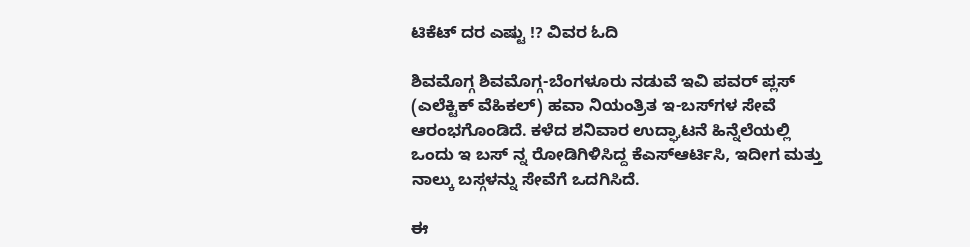ಟಿಕೆಟ್ ದರ ಎಷ್ಟು !? ವಿವರ ಓದಿ

ಶಿವಮೊಗ್ಗ ಶಿವಮೊಗ್ಗ-ಬೆಂಗಳೂರು ನಡುವೆ ಇವಿ ಪವ‌ರ್ ಪ್ಲಸ್ (ಎಲೆಕ್ಟಿಕ್ ವೆಹಿಕಲ್) ಹವಾ ನಿಯಂತ್ರಿತ ಇ-ಬಸ್‌ಗಳ ಸೇವೆ ಆರಂಭಗೊಂಡಿದೆ. ಕಳೆದ ಶನಿವಾರ ಉದ್ಘಾಟನೆ ಹಿನ್ನೆಲೆಯಲ್ಲಿ ಒಂದು ಇ ಬಸ್ ನ್ನ ರೋಡಿಗಿಳಿಸಿದ್ದ ಕೆಎಸ್ಆರ್ಟಿಸಿ, ಇದೀಗ ಮತ್ತು ನಾಲ್ಕು ಬಸ್ಗಳನ್ನು ಸೇವೆಗೆ ಒದಗಿಸಿದೆ.

ಈ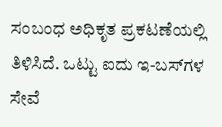ಸಂಬಂಧ ಅಧಿಕೃತ ಪ್ರಕಟಣೆಯಲ್ಲಿ ತಿಳಿಸಿದೆ. ಒಟ್ಟು ಐದು ಇ-ಬಸ್‌ಗಳ ಸೇವೆ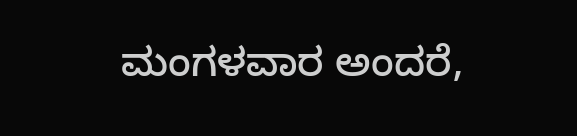ಮಂಗಳವಾರ ಅಂದರೆ,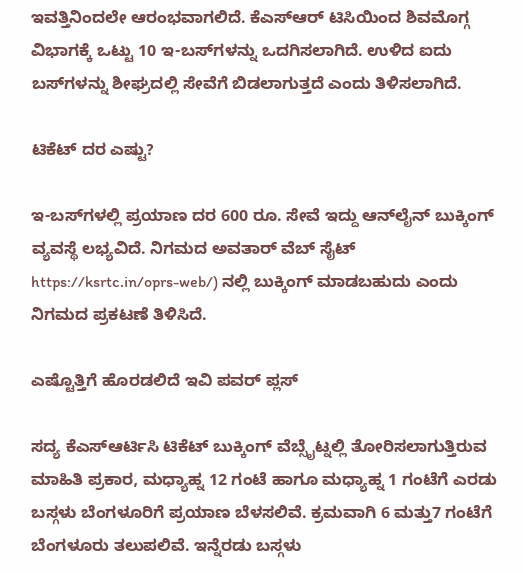ಇವತ್ತಿನಿಂದಲೇ ಆರಂಭವಾಗಲಿದೆ. ಕೆಎಸ್‌ಆರ್ ಟಿಸಿಯಿಂದ ಶಿವಮೊಗ್ಗ ವಿಭಾಗಕ್ಕೆ ಒಟ್ಟು 10 ಇ-ಬಸ್‌ಗಳನ್ನು ಒದಗಿಸಲಾಗಿದೆ. ಉಳಿದ ಐದು ಬಸ್‌ಗಳನ್ನು ಶೀಘ್ರದಲ್ಲಿ ಸೇವೆಗೆ ಬಿಡಲಾಗುತ್ತದೆ ಎಂದು ತಿಳಿಸಲಾಗಿದೆ.

ಟಿಕೆಟ್ ದರ ಎಷ್ಟು?

ಇ-ಬಸ್‌ಗಳಲ್ಲಿ ಪ್ರಯಾಣ ದರ 600 ರೂ. ಸೇವೆ ಇದ್ದು ಆನ್‌ಲೈನ್ ಬುಕ್ಕಿಂಗ್ ವ್ಯವಸ್ಥೆ ಲಭ್ಯವಿದೆ. ನಿಗಮದ ಅವತಾರ್ ವೆಬ್‌ ಸೈಟ್ https://ksrtc.in/oprs-web/) ನಲ್ಲಿ ಬುಕ್ಕಿಂಗ್ ಮಾಡಬಹುದು ಎಂದು ನಿಗಮದ ಪ್ರಕಟಣೆ ತಿಳಿಸಿದೆ.

ಎಷ್ಟೊತ್ತಿಗೆ ಹೊರಡಲಿದೆ ಇವಿ ಪವರ್ ಪ್ಲಸ್

ಸದ್ಯ ಕೆಎಸ್ಆರ್ಟಿಸಿ ಟಿಕೆಟ್ ಬುಕ್ಕಿಂಗ್ ವೆಬ್ಸೈಟ್ನಲ್ಲಿ ತೋರಿಸಲಾಗುತ್ತಿರುವ ಮಾಹಿತಿ ಪ್ರಕಾರ, ಮಧ್ಯಾಹ್ನ 12 ಗಂಟೆ ಹಾಗೂ ಮಧ್ಯಾಹ್ನ 1 ಗಂಟೆಗೆ ಎರಡು ಬಸ್ಗಳು ಬೆಂಗಳೂರಿಗೆ ಪ್ರಯಾಣ ಬೆಳಸಲಿವೆ. ಕ್ರಮವಾಗಿ 6 ಮತ್ತು7 ಗಂಟೆಗೆ ಬೆಂಗಳೂರು ತಲುಪಲಿವೆ. ಇನ್ನೆರಡು ಬಸ್ಗಳು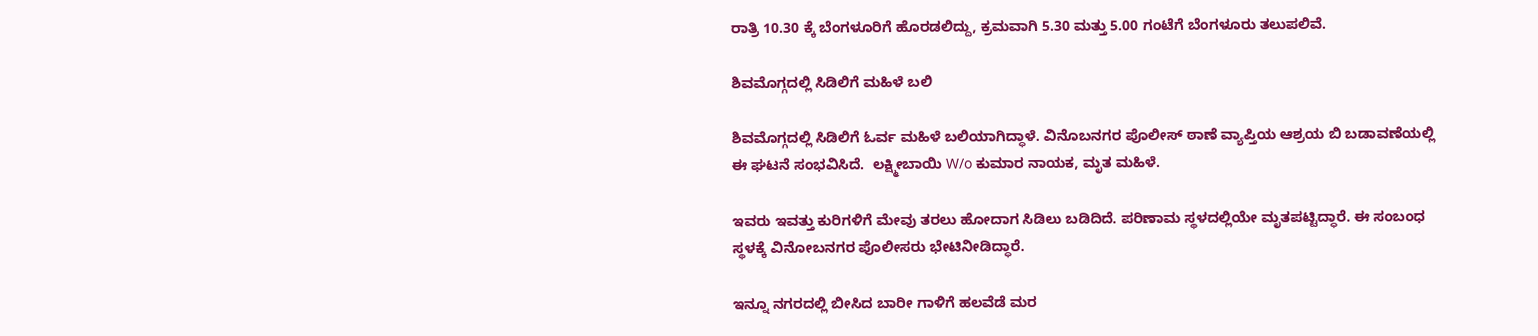ರಾತ್ರಿ 10.30 ಕ್ಕೆ ಬೆಂಗಳೂರಿಗೆ ಹೊರಡಲಿದ್ದು, ಕ್ರಮವಾಗಿ 5.30 ಮತ್ತು 5.00 ಗಂಟೆಗೆ ಬೆಂಗಳೂರು ತಲುಪಲಿವೆ.

ಶಿವಮೊಗ್ಗದಲ್ಲಿ ಸಿಡಿಲಿಗೆ ಮಹಿಳೆ ಬಲಿ

ಶಿವಮೊಗ್ಗದಲ್ಲಿ ಸಿಡಿಲಿಗೆ ಓರ್ವ ಮಹಿಳೆ ಬಲಿಯಾಗಿದ್ಧಾಳೆ. ವಿನೊಬನಗರ ಪೊಲೀಸ್ ಠಾಣೆ ವ್ಯಾಪ್ತಿಯ ಆಶ್ರಯ ಬಿ ಬಡಾವಣೆಯಲ್ಲಿ ಈ ಘಟನೆ ಸಂಭವಿಸಿದೆ.  ಲಕ್ಷ್ಮೀಬಾಯಿ W/o ಕುಮಾರ ನಾಯಕ, ಮೃತ ಮಹಿಳೆ.

ಇವರು ಇವತ್ತು ಕುರಿಗಳಿಗೆ ಮೇವು ತರಲು ಹೋದಾಗ ಸಿಡಿಲು ಬಡಿದಿದೆ. ಪರಿಣಾಮ ಸ್ಥಳದಲ್ಲಿಯೇ ಮೃತಪಟ್ಟಿದ್ಧಾರೆ. ಈ ಸಂಬಂಧ ಸ್ಥಳಕ್ಕೆ ವಿನೋಬನಗರ ಪೊಲೀಸರು ಭೇಟಿನೀಡಿದ್ಧಾರೆ.

ಇನ್ನೂ ನಗರದಲ್ಲಿ ಬೀಸಿದ ಬಾರೀ ಗಾಳಿಗೆ ಹಲವೆಡೆ ಮರ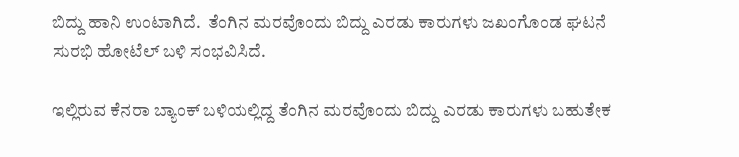ಬಿದ್ದು ಹಾನಿ ಉಂಟಾಗಿದೆ.  ತೆಂಗಿನ ಮರವೊಂದು ಬಿದ್ದು ಎರಡು ಕಾರುಗಳು ಜಖಂಗೊಂಡ ಘಟನೆ ಸುರಭಿ ಹೋಟೆಲ್ ಬಳಿ ಸಂಭವಿಸಿದೆ.

ಇಲ್ಲಿರುವ ಕೆನರಾ ಬ್ಯಾಂಕ್ ಬಳಿಯಲ್ಲಿದ್ದ ತೆಂಗಿನ ಮರವೊಂದು ಬಿದ್ದು ಎರಡು ಕಾರುಗಳು ಬಹುತೇಕ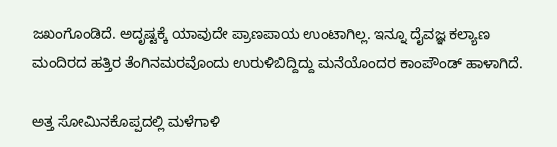ಜಖಂಗೊಂಡಿದೆ. ಅದೃಷ್ಟಕ್ಕೆ ಯಾವುದೇ ಪ್ರಾಣಪಾಯ ಉಂಟಾಗಿಲ್ಲ. ಇನ್ನೂ ದೈವಜ್ಞ ಕಲ್ಯಾಣ ಮಂದಿರದ ಹತ್ತಿರ ತೆಂಗಿನಮರವೊಂದು ಉರುಳಿಬಿದ್ದಿದ್ದು ಮನೆಯೊಂದರ ಕಾಂಪೌಂಡ್ ಹಾಳಾಗಿದೆ.

ಅತ್ತ ಸೋಮಿನಕೊಪ್ಪದಲ್ಲಿ ಮಳೆಗಾಳಿ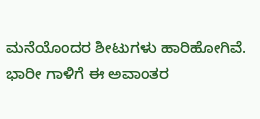ಮನೆಯೊಂದರ ಶೀಟುಗಳು ಹಾರಿಹೋಗಿವೆ. ಭಾರೀ ಗಾಳಿಗೆ ಈ ಅವಾಂತರ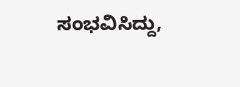ಸಂಭವಿಸಿದ್ದು,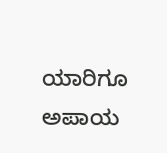ಯಾರಿಗೂ ಅಪಾಯ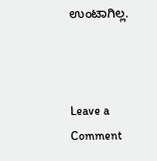ಉಂಟಾಗಿಲ್ಲ.



Leave a Comment